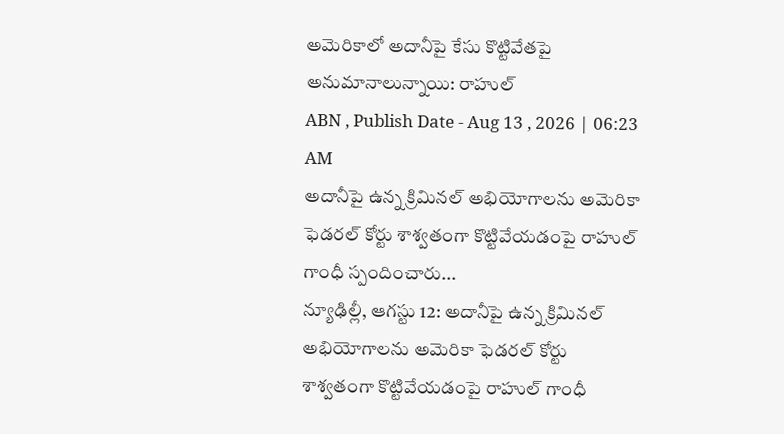అమెరికాలో అదానీపై కేసు కొట్టివేతపై అనుమానాలున్నాయి: రాహుల్
ABN , Publish Date - Aug 13 , 2026 | 06:23 AM
అదానీపై ఉన్న క్రిమినల్ అభియోగాలను అమెరికా ఫెడరల్ కోర్టు శాశ్వతంగా కొట్టివేయడంపై రాహుల్ గాంధీ స్పందించారు...
న్యూఢిల్లీ, ఆగస్టు 12: అదానీపై ఉన్న క్రిమినల్ అభియోగాలను అమెరికా ఫెడరల్ కోర్టు శాశ్వతంగా కొట్టివేయడంపై రాహుల్ గాంధీ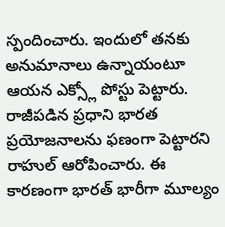స్పందించారు. ఇందులో తనకు అనుమానాలు ఉన్నాయంటూ ఆయన ఎక్స్లో పోస్టు పెట్టారు. రాజీపడిన ప్రధాని భారత ప్రయోజనాలను ఫణంగా పెట్టారని రాహుల్ ఆరోపించారు. ఈ కారణంగా భారత్ భారీగా మూల్యం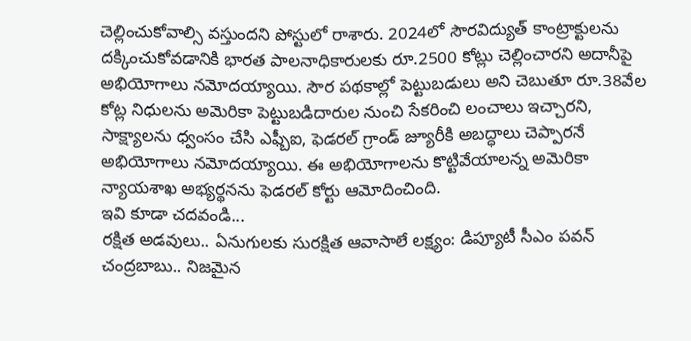చెల్లించుకోవాల్సి వస్తుందని పోస్టులో రాశారు. 2024లో సౌరవిద్యుత్ కాంట్రాక్టులను దక్కించుకోవడానికి భారత పాలనాధికారులకు రూ.2500 కోట్లు చెల్లించారని అదానీపై అభియోగాలు నమోదయ్యాయి. సౌర పథకాల్లో పెట్టుబడులు అని చెబుతూ రూ.38వేల కోట్ల నిధులను అమెరికా పెట్టుబడిదారుల నుంచి సేకరించి లంచాలు ఇచ్చారని, సాక్ష్యాలను ధ్వంసం చేసి ఎఫ్బీఐ, ఫెడరల్ గ్రాండ్ జ్యూరీకి అబద్ధాలు చెప్పారనే అభియోగాలు నమోదయ్యాయి. ఈ అభియోగాలను కొట్టివేయాలన్న అమెరికా న్యాయశాఖ అభ్యర్థనను ఫెడరల్ కోర్టు ఆమోదించింది.
ఇవి కూడా చదవండి...
రక్షిత అడవులు.. ఏనుగులకు సురక్షిత ఆవాసాలే లక్ష్యం: డిప్యూటీ సీఎం పవన్
చంద్రబాబు.. నిజమైన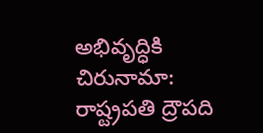అభివృద్ధికి చిరునామా: రాష్ట్రపతి ద్రౌపది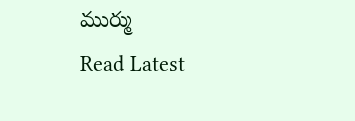ముర్ము
Read Latest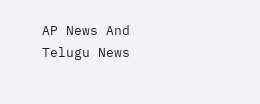AP News And Telugu News